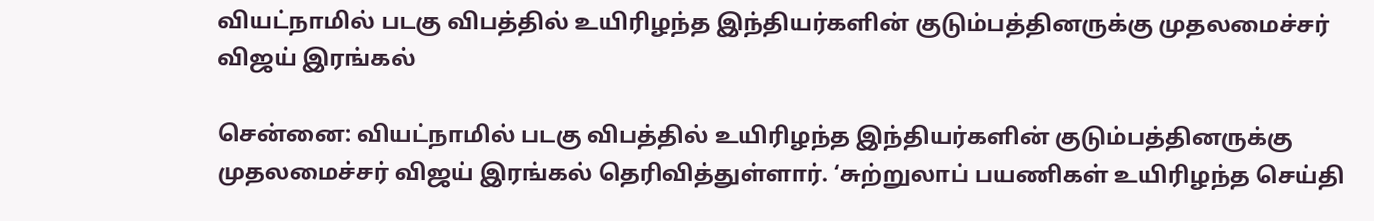வியட்நாமில் படகு விபத்தில் உயிரிழந்த இந்தியர்களின் குடும்பத்தினருக்கு முதலமைச்சர் விஜய் இரங்கல்

சென்னை: வியட்நாமில் படகு விபத்தில் உயிரிழந்த இந்தியர்களின் குடும்பத்தினருக்கு முதலமைச்சர் விஜய் இரங்கல் தெரிவித்துள்ளார். ‘சுற்றுலாப் பயணிகள் உயிரிழந்த செய்தி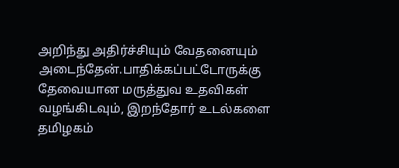அறிந்து அதிர்ச்சியும் வேதனையும் அடைந்தேன்.பாதிக்கப்பட்டோருக்கு தேவையான மருத்துவ உதவிகள் வழங்கிடவும், இறந்தோர் உடல்களை தமிழகம்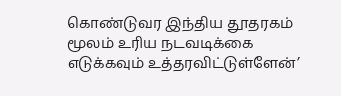கொண்டுவர இந்திய தூதரகம் மூலம் உரிய நடவடிக்கை எடுக்கவும் உத்தரவிட்டுள்ளேன்’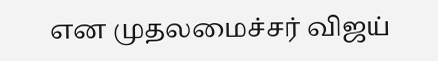என முதலமைச்சர் விஜய்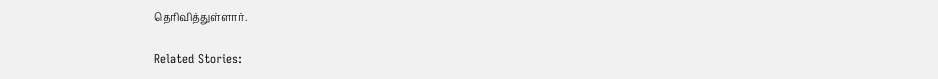தெரிவித்துள்ளார்.

Related Stories: